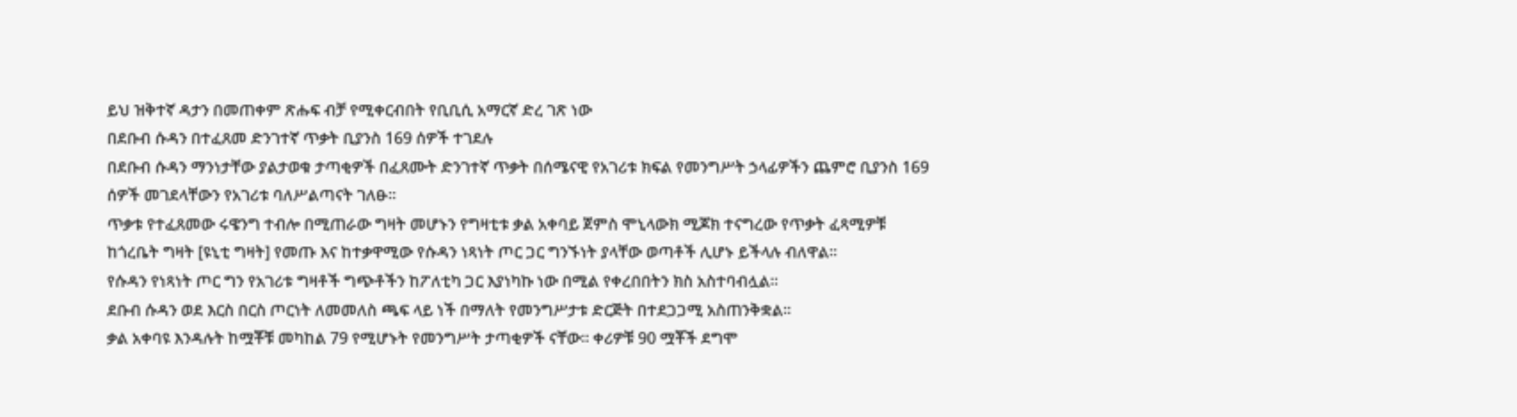ይህ ዝቅተኛ ዳታን በመጠቀም ጽሑፍ ብቻ የሚቀርብበት የቢቢሲ አማርኛ ድረ ገጽ ነው
በደቡብ ሱዳን በተፈጸመ ድንገተኛ ጥቃት ቢያንስ 169 ሰዎች ተገደሉ
በደቡብ ሱዳን ማንነታቸው ያልታወቁ ታጣቂዎች በፈጸሙት ድንገተኛ ጥቃት በሰሜናዊ የአገሪቱ ክፍል የመንግሥት ኃላፊዎችን ጨምሮ ቢያንስ 169 ሰዎች መገደላቸውን የአገሪቱ ባለሥልጣናት ገለፁ።
ጥቃቱ የተፈጸመው ሩዌንግ ተብሎ በሚጠራው ግዛት መሆኑን የግዛቲቱ ቃል አቀባይ ጀምስ ሞኒላውክ ሚጆክ ተናግረው የጥቃት ፈጻሚዎቹ ከጎረቤት ግዛት [ዩኒቲ ግዛት] የመጡ እና ከተቃዋሚው የሱዳን ነጻነት ጦር ጋር ግንኙነት ያላቸው ወጣቶች ሊሆኑ ይችላሉ ብለዋል።
የሱዳን የነጻነት ጦር ግን የአገሪቱ ግዛቶች ግጭቶችን ከፖለቲካ ጋር እያነካኩ ነው በሚል የቀረበበትን ክስ አስተባብሏል።
ደቡብ ሱዳን ወደ እርስ በርስ ጦርነት ለመመለስ ጫፍ ላይ ነች በማለት የመንግሥታቱ ድርጅት በተደጋጋሚ አስጠንቅቋል።
ቃል አቀባዩ እንዳሉት ከሟቾቹ መካከል 79 የሚሆኑት የመንግሥት ታጣቂዎች ናቸው። ቀሪዎቹ 90 ሟቾች ደግሞ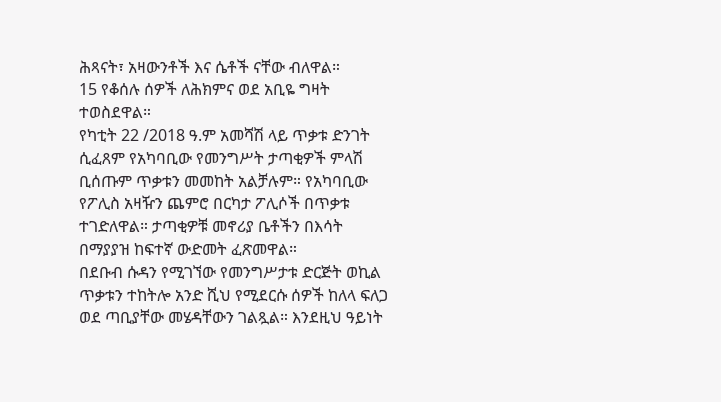ሕጻናት፣ አዛውንቶች እና ሴቶች ናቸው ብለዋል።
15 የቆሰሉ ሰዎች ለሕክምና ወደ አቢዬ ግዛት ተወስደዋል።
የካቲት 22 /2018 ዓ.ም አመሻሽ ላይ ጥቃቱ ድንገት ሲፈጸም የአካባቢው የመንግሥት ታጣቂዎች ምላሽ ቢሰጡም ጥቃቱን መመከት አልቻሉም። የአካባቢው የፖሊስ አዛዥን ጨምሮ በርካታ ፖሊሶች በጥቃቱ ተገድለዋል። ታጣቂዎቹ መኖሪያ ቤቶችን በእሳት በማያያዝ ከፍተኛ ውድመት ፈጽመዋል።
በደቡብ ሱዳን የሚገኘው የመንግሥታቱ ድርጅት ወኪል ጥቃቱን ተከትሎ አንድ ሺህ የሚደርሱ ሰዎች ከለላ ፍለጋ ወደ ጣቢያቸው መሄዳቸውን ገልጿል። እንደዚህ ዓይነት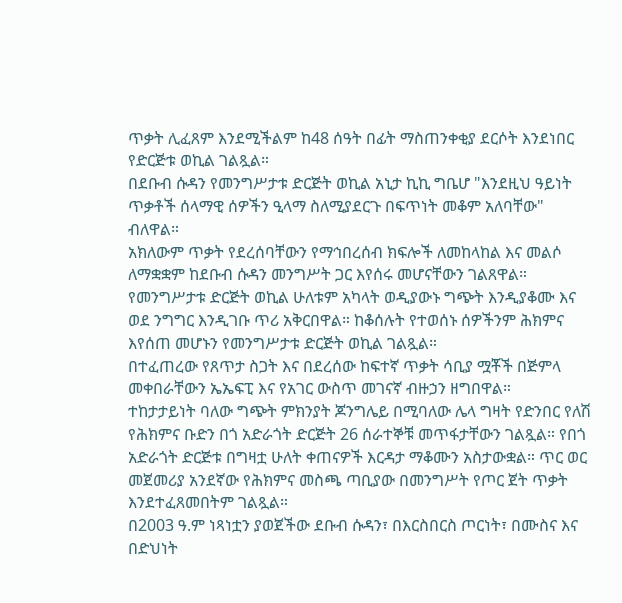ጥቃት ሊፈጸም እንደሚችልም ከ48 ሰዓት በፊት ማስጠንቀቂያ ደርሶት እንደነበር የድርጅቱ ወኪል ገልጿል።
በደቡብ ሱዳን የመንግሥታቱ ድርጅት ወኪል አኒታ ኪኪ ግቤሆ "እንደዚህ ዓይነት ጥቃቶች ሰላማዊ ሰዎችን ዒላማ ስለሚያደርጉ በፍጥነት መቆም አለባቸው" ብለዋል።
አክለውም ጥቃት የደረሰባቸውን የማኅበረሰብ ክፍሎች ለመከላከል እና መልሶ ለማቋቋም ከደቡብ ሱዳን መንግሥት ጋር እየሰሩ መሆናቸውን ገልጸዋል።
የመንግሥታቱ ድርጅት ወኪል ሁለቱም አካላት ወዲያውኑ ግጭት እንዲያቆሙ እና ወደ ንግግር እንዲገቡ ጥሪ አቅርበዋል። ከቆሰሉት የተወሰኑ ሰዎችንም ሕክምና እየሰጠ መሆኑን የመንግሥታቱ ድርጅት ወኪል ገልጿል።
በተፈጠረው የጸጥታ ስጋት እና በደረሰው ከፍተኛ ጥቃት ሳቢያ ሟቾች በጅምላ መቀበራቸውን ኤኤፍፒ እና የአገር ውስጥ መገናኛ ብዙኃን ዘግበዋል።
ተከታታይነት ባለው ግጭት ምክንያት ጆንግሌይ በሚባለው ሌላ ግዛት የድንበር የለሽ የሕክምና ቡድን በጎ አድራጎት ድርጅት 26 ሰራተኞቹ መጥፋታቸውን ገልጿል። የበጎ አድራጎት ድርጅቱ በግዛቷ ሁለት ቀጠናዎች እርዳታ ማቆሙን አስታውቋል። ጥር ወር መጀመሪያ አንደኛው የሕክምና መስጫ ጣቢያው በመንግሥት የጦር ጀት ጥቃት እንደተፈጸመበትም ገልጿል።
በ2003 ዓ.ም ነጻነቷን ያወጀችው ደቡብ ሱዳን፣ በእርስበርስ ጦርነት፣ በሙስና እና በድህነት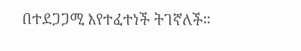በተደጋጋሚ እየተፈተነች ትገኛለች።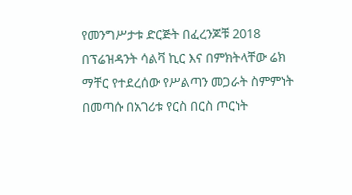የመንግሥታቱ ድርጅት በፈረንጆቹ 2018 በፕሬዝዳንት ሳልቫ ኪር እና በምክትላቸው ሬክ ማቸር የተደረሰው የሥልጣን መጋራት ስምምነት በመጣሱ በአገሪቱ የርስ በርስ ጦርነት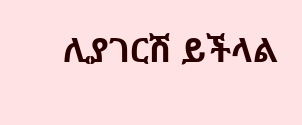ሊያገርሽ ይችላል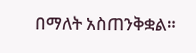በማለት አስጠንቅቋል።